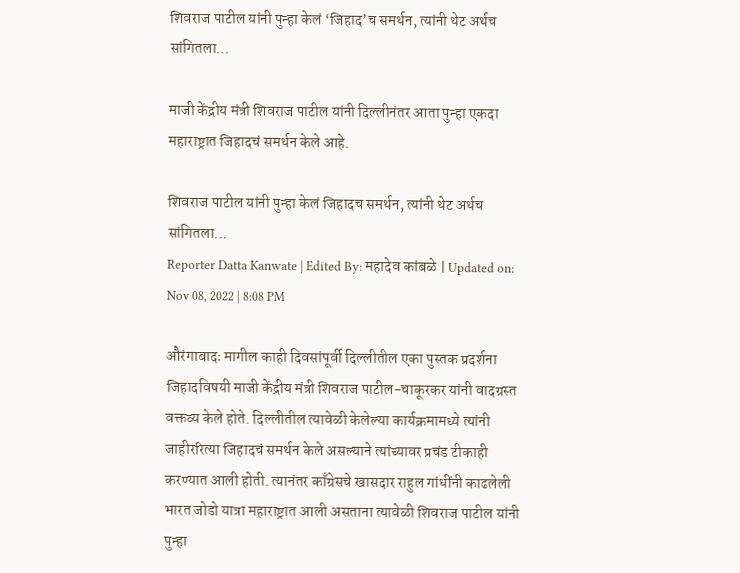शिवराज पाटील यांनी पुन्हा केलं ‘जिहाद’च समर्थन, त्यांनी थेट अर्थच सांगितला…

माजी केंद्रीय मंत्री शिवराज पाटील यांनी दिल्लीनंतर आता पुन्हा एकदा महाराष्ट्रात जिहादचं समर्थन केले आहे.

शिवराज पाटील यांनी पुन्हा केलं जिहादच समर्थन, त्यांनी थेट अर्थच सांगितला...
Reporter Datta Kanwate | Edited By: महादेव कांबळे | Updated on: Nov 08, 2022 | 8:08 PM

औरंगाबादः मागील काही दिवसांपूर्वी दिल्लीतील एका पुस्तक प्रदर्शना जिहादविषयी माजी केंद्रीय मंत्री शिवराज पाटील-चाकूरकर यांनी वादग्रस्त वक्तव्य केले होते. दिल्लीतील त्यावेळी केलेल्या कार्यक्रमामध्ये त्यांनी जाहीररित्या जिहादचं समर्थन केले असल्याने त्यांच्यावर प्रचंड टीकाही करण्यात आली होती. त्यानंतर काँग्रेसचे खासदार राहुल गांधींनी काढलेली भारत जोडो यात्रा महाराष्ट्रात आली असताना त्यावेळी शिवराज पाटील यांनी पुन्हा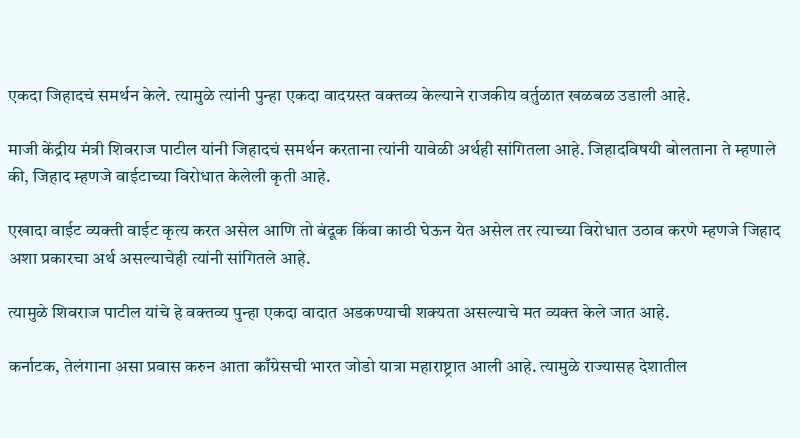एकदा जिहादचं समर्थन केले. त्यामुळे त्यांनी पुन्हा एकदा वादग्रस्त वक्तव्य केल्याने राजकीय वर्तुळात खळबळ उडाली आहे.

माजी केंद्रीय मंत्री शिवराज पाटील यांनी जिहादचं समर्थन करताना त्यांनी यावेळी अर्थही सांगितला आहे. जिहादविषयी बोलताना ते म्हणाले की, जिहाद म्हणजे वाईटाच्या विरोधात केलेली कृती आहे.

एखादा वाईट व्यक्ती वाईट कृत्य करत असेल आणि तो बंदूक किंवा काठी घेऊन येत असेल तर त्याच्या विरोधात उठाव करणे म्हणजे जिहाद अशा प्रकारचा अर्थ असल्याचेही त्यांनी सांगितले आहे.

त्यामुळे शिवराज पाटील यांचे हे वक्तव्य पुन्हा एकदा वादात अडकण्याची शक्यता असल्याचे मत व्यक्त केले जात आहे.

कर्नाटक, तेलंगाना असा प्रवास करुन आता काँग्रेसची भारत जोडो यात्रा महाराष्ट्रात आली आहे. त्यामुळे राज्यासह देशातील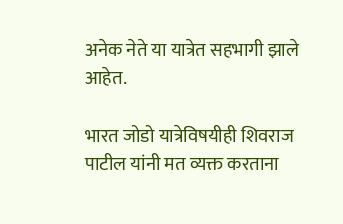अनेक नेते या यात्रेत सहभागी झाले आहेत.

भारत जोडो यात्रेविषयीही शिवराज पाटील यांनी मत व्यक्त करताना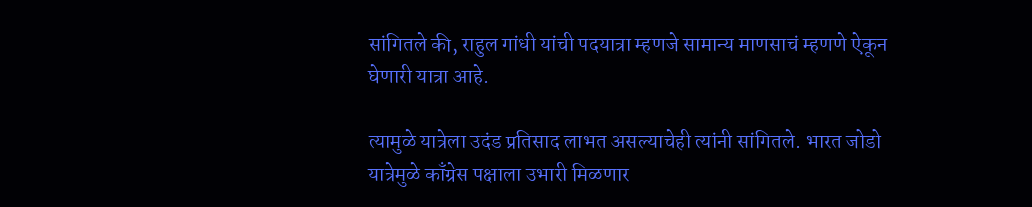सांगितले की, राहुल गांधी यांची पदयात्रा म्हणजे सामान्य माणसाचं म्हणणे ऐकून घेणारी यात्रा आहे.

त्यामुळे यात्रेला उदंड प्रतिसाद लाभत असल्याचेही त्यांनी सांगितले. भारत जोडो यात्रेमुळे काँग्रेस पक्षाला उभारी मिळणार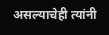असल्याचेही त्यांनी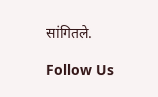सांगितले.

Follow Us